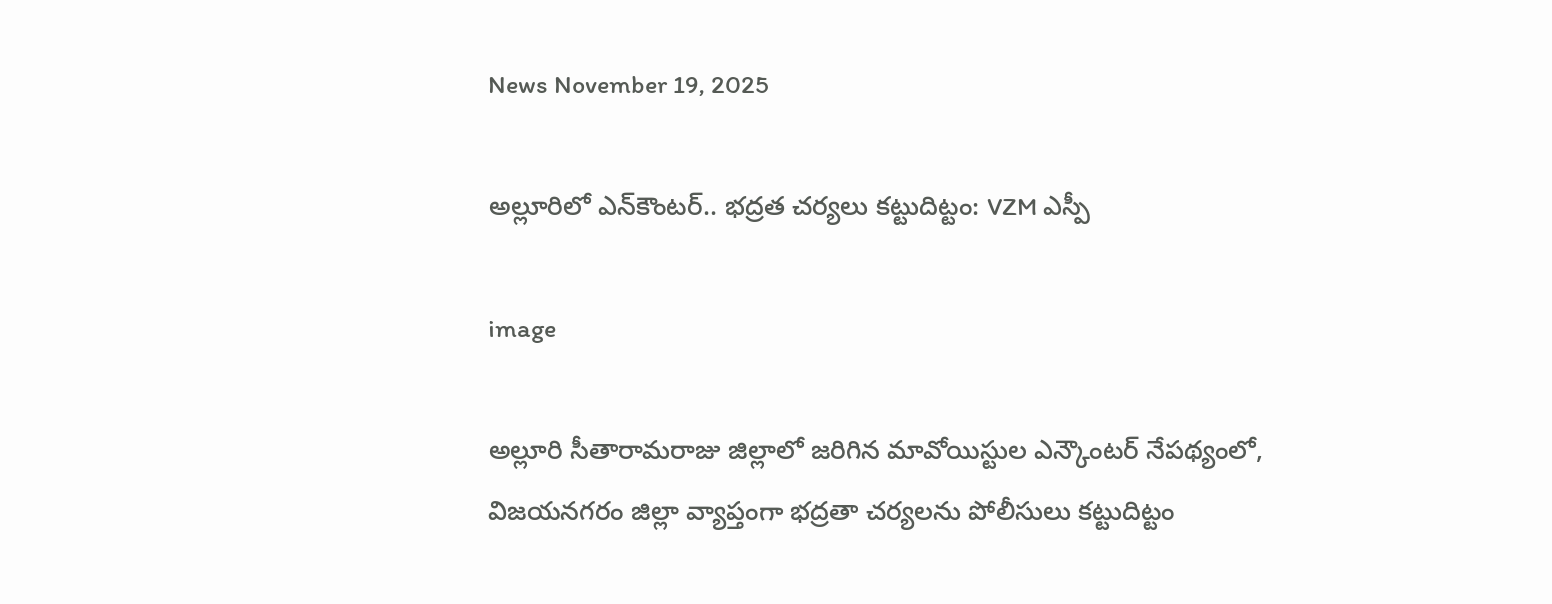News November 19, 2025

అల్లూరిలో ఎన్‌కౌంటర్.. భద్రత చర్యలు కట్టుదిట్టం: VZM ఎస్పీ

image

అల్లూరి సీతారామరాజు జిల్లాలో జరిగిన మావోయిస్టుల ఎన్కౌంటర్ నేపథ్యంలో, విజయనగరం జిల్లా వ్యాప్తంగా భద్రతా చర్యలను పోలీసులు కట్టుదిట్టం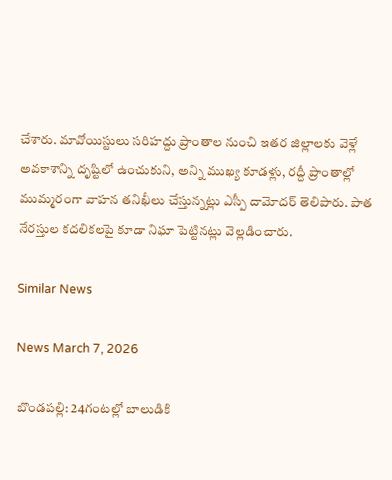చేశారు. మావోయిస్టులు సరిహద్దు ప్రాంతాల నుంచి ఇతర జిల్లాలకు వెళ్లే అవకాశాన్ని దృష్టిలో ఉంచుకుని, అన్ని ముఖ్య కూడళ్లు, రద్దీ ప్రాంతాల్లో ముమ్మరంగా వాహన తనిఖీలు చేస్తున్నట్లు ఎస్పీ దామోదర్ తెలిపారు. పాత నేరస్తుల కదలికలపై కూడా నిఘా పెట్టినట్లు వెల్లడించారు.

Similar News

News March 7, 2026

బొండపల్లి: 24గంటల్లో బాలుడికి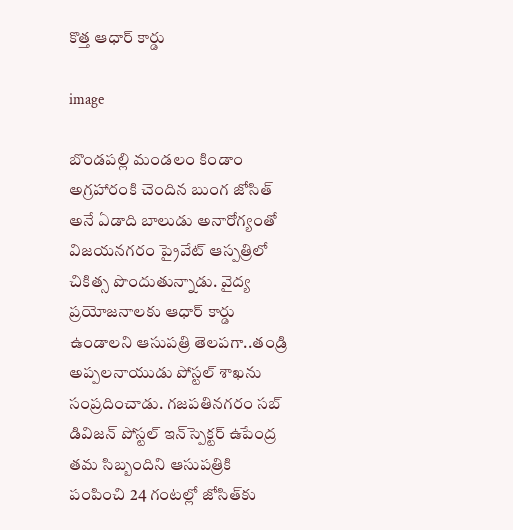కొత్త ఆధార్ కార్డు

image

బొండపల్లి మండలం కిండాం అగ్రహారంకి చెందిన బుంగ జోసిత్ అనే ఏడాది బాలుడు అనారోగ్యంతో విజయనగరం ప్రైవేట్ ఆస్పత్రిలో చికిత్స పొందుతున్నాడు. వైద్య ప్రయోజనాలకు ఆధార్ కార్డు ఉండాలని ఆసుపత్రి తెలపగా..తండ్రి అప్పలనాయుడు పోస్టల్ శాఖ‌ను సంప్రదించాడు. గజపతినగరం సబ్ డివిజన్ పోస్టల్ ఇన్‌స్పెక్టర్ ఉపేంద్ర తమ సిబ్బందిని ఆసుపత్రికి పంపించి 24 గంటల్లో జోసిత్‌కు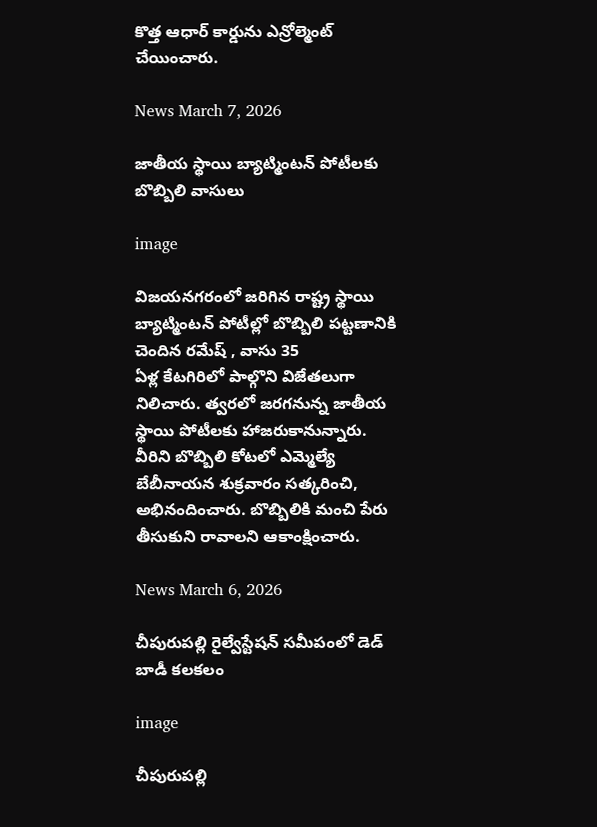కొత్త ఆధార్ కార్డును ఎన్రోల్మెంట్ చేయించారు.

News March 7, 2026

జాతీయ స్థాయి బ్యాట్మింటన్ పోటీలకు బొబ్బిలి వాసులు

image

విజయనగరంలో జరిగిన రాష్ట్ర స్థాయి బ్యాట్మింటన్ పోటీల్లో బొబ్బిలి పట్టణానికి చెందిన రమేష్ , వాసు 35
ఏళ్ల కేటగిరిలో పాల్గొని విజేతలుగా నిలిచారు. త్వరలో జరగనున్న జాతీయ స్థాయి పోటీలకు హాజరుకానున్నారు. వీరిని బొబ్బిలి కోటలో ఎమ్మెల్యే బేబీనాయన శుక్రవారం సత్కరించి, అభినందించారు. బొబ్బిలికి మంచి పేరు తీసుకుని రావాలని ఆకాంక్షించారు.

News March 6, 2026

చీపురుపల్లి రైల్వేస్టేషన్‌ సమీపంలో డెడ్ బాడీ కలకలం

image

చీపురుపల్లి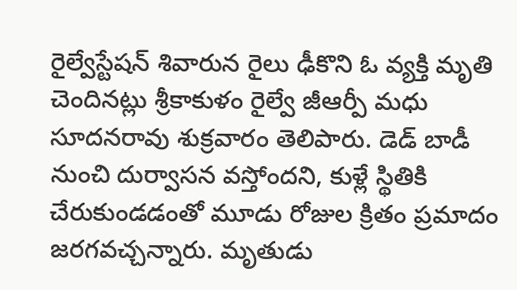రైల్వేస్టేషన్ శివారున రైలు ఢీకొని ఓ వ్యక్తి మృతి చెందినట్లు శ్రీకాకుళం రైల్వే జీఆర్పీ మధు సూదనరావు శుక్రవారం తెలిపారు. డెడ్ బాడీ నుంచి దుర్వాసన వస్తోందని, కుళ్లే స్థితికి చేరుకుండడంతో మూడు రోజుల క్రితం ప్రమాదం జరగవచ్చన్నారు. మృతుడు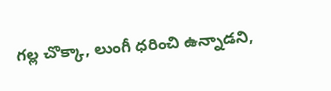గల్ల చొక్కా, లుంగీ ధరించి ఉన్నాడని,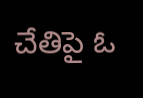చేతిపై ఓ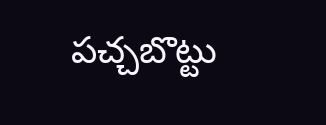పచ్చబొట్టు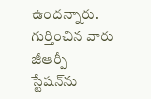ఉందన్నారు. గుర్తించిన వారు జీఆర్పీ స్టేషన్‌ను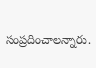సంప్రదించాలన్నారు.